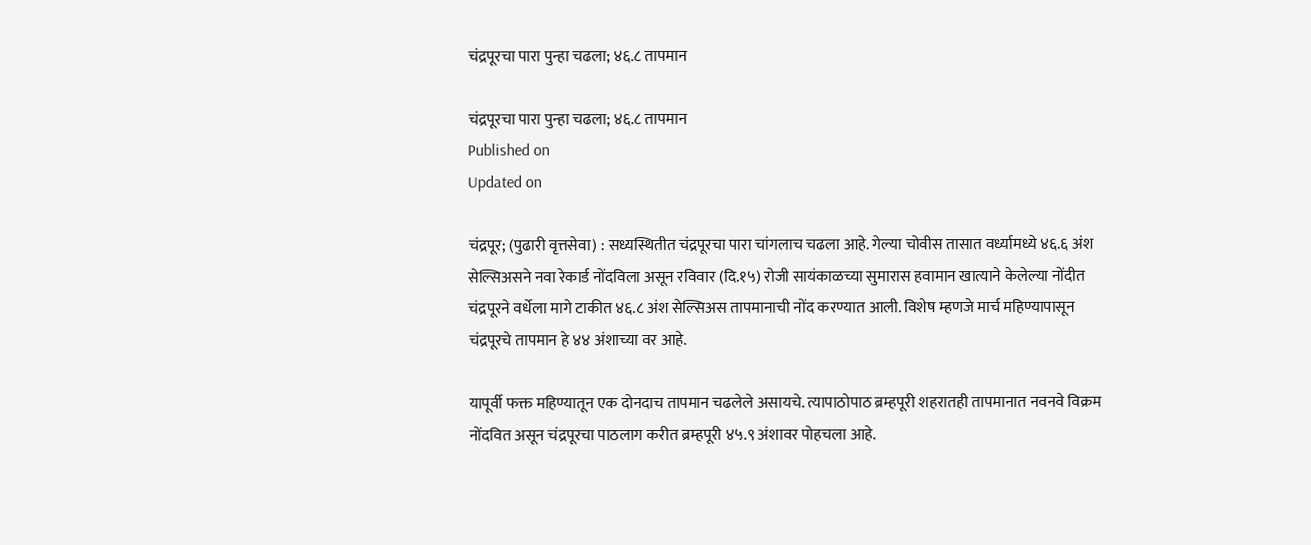चंद्रपूरचा पारा पुन्हा चढला; ४६.८ तापमान

चंद्रपूरचा पारा पुन्हा चढला; ४६.८ तापमान
Published on
Updated on

चंद्रपूर; (पुढारी वृत्तसेवा) : सध्यस्थितीत चंद्रपूरचा पारा चांगलाच चढला आहे. गेल्या चोवीस तासात वर्ध्यामध्ये ४६.६ अंश सेल्सिअसने नवा रेकार्ड नोंदविला असून रविवार (दि.१५) रोजी सायंकाळच्या सुमारास हवामान खात्याने केलेल्या नोंदीत चंद्रपूरने वर्धेला मागे टाकीत ४६.८ अंश सेल्सिअस तापमानाची नोंद करण्यात आली. विशेष म्हणजे मार्च महिण्यापासून चंद्रपूरचे तापमान हे ४४ अंशाच्या वर आहे.

यापूर्वी फक्त महिण्यातून एक दोनदाच तापमान चढलेले असायचे. त्यापाठोपाठ ब्रम्हपूरी शहरातही तापमानात नवनवे विक्रम नोंदवित असून चंद्रपूरचा पाठलाग करीत ब्रम्हपूरी ४५.९ अंशावर पोहचला आहे.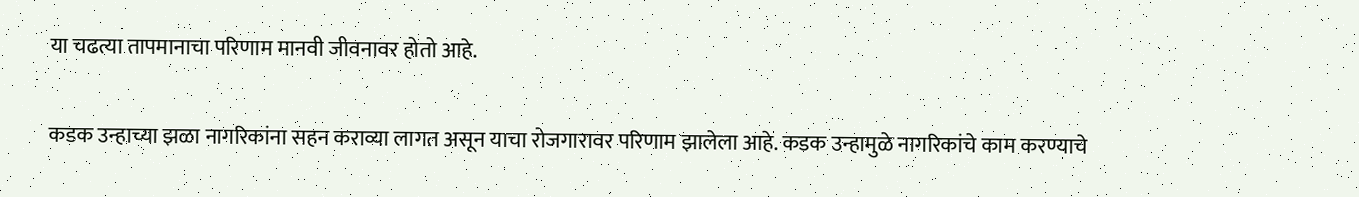या चढत्या तापमानाचा परिणाम मानवी जीवनावर होतो आहे.

कडक उन्हाच्या झळा नागरिकांना सहन कराव्या लागत असून याचा रोजगारावर परिणाम झालेला आहे. कडक उन्हामुळे नागरिकांचे काम करण्याचे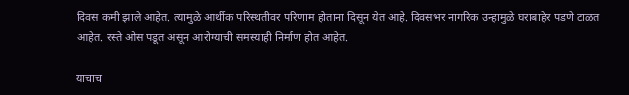दिवस कमी झाले आहेत. त्यामुळे आर्थीक परिस्थतीवर परिणाम होताना दिसून येत आहे. दिवसभर नागरिक उन्हामुळे घराबाहेर पडणे टाळत आहेत. रस्ते ओस पडूत असून आरोग्याची समस्याही निर्माण होत आहेत.

याचाच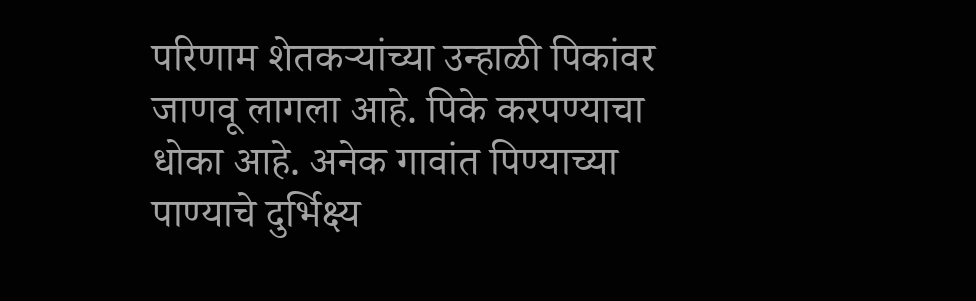परिणाम शेतकऱ्यांच्या उन्हाळी पिकांवर जाणवू लागला आहे. पिके करपण्याचा धोका आहे. अनेक गावांत पिण्याच्या पाण्याचे दुर्भिक्ष्य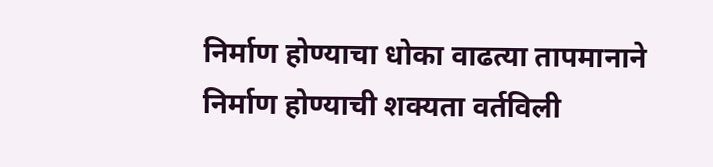निर्माण होण्याचा धोका वाढत्या तापमानाने निर्माण होण्याची शक्यता वर्तविली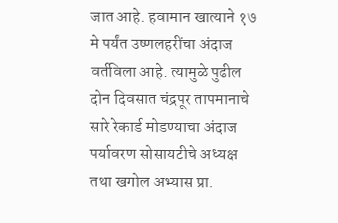जात आहे. हवामान खात्याने १७ मे पर्यंत उष्णलहरींचा अंदाज वर्तविला आहे. त्यामुळे पुढील दोन दिवसात चंद्रपूर तापमानाचे सारे रेकार्ड मोडण्याचा अंदाज पर्यावरण सोसायटीचे अध्यक्ष तथा खगोल अभ्यास प्रा.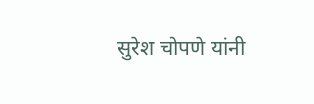सुरेश चोपणे यांनी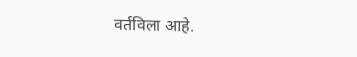वर्तविला आहे.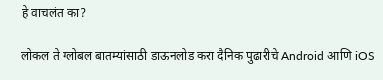हे वाचलंत का?

लोकल ते ग्लोबल बातम्यांसाठी डाऊनलोड करा दैनिक पुढारीचे Android आणि iOS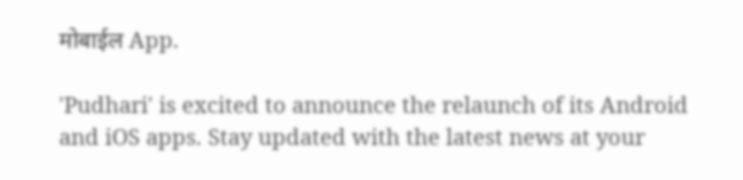मोबाईल App.

'Pudhari' is excited to announce the relaunch of its Android and iOS apps. Stay updated with the latest news at your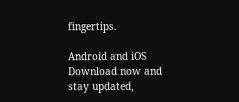fingertips.

Android and iOS Download now and stay updated,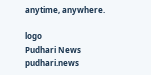anytime, anywhere.

logo
Pudhari News
pudhari.news